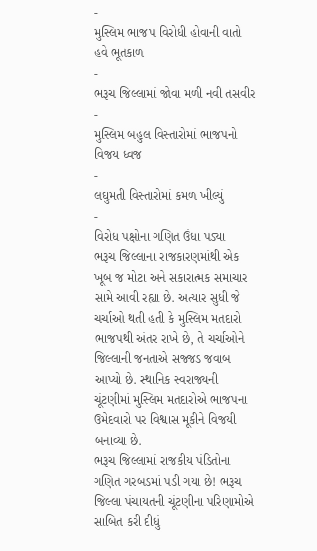-
મુસ્લિમ ભાજપ વિરોધી હોવાની વાતો હવે ભૂતકાળ
-
ભરૂચ જિલ્લામાં જોવા મળી નવી તસવીર
-
મુસ્લિમ બહુલ વિસ્તારોમાં ભાજપનો વિજય ધ્વજ
-
લઘુમતી વિસ્તારોમાં કમળ ખીલ્યું
-
વિરોધ પક્ષોના ગણિત ઉંધા પડ્યા
ભરૂચ જિલ્લાના રાજકારણમાંથી એક ખૂબ જ મોટા અને સકારાત્મક સમાચાર સામે આવી રહ્યા છે. અત્યાર સુધી જે ચર્ચાઓ થતી હતી કે મુસ્લિમ મતદારો ભાજપથી અંતર રાખે છે, તે ચર્ચાઓને જિલ્લાની જનતાએ સજ્જડ જવાબ આપ્યો છે. સ્થાનિક સ્વરાજ્યની ચૂંટણીમાં મુસ્લિમ મતદારોએ ભાજપના ઉમેદવારો પર વિશ્વાસ મૂકીને વિજયી બનાવ્યા છે.
ભરૂચ જિલ્લામાં રાજકીય પંડિતોના ગણિત ગરબડમાં પડી ગયા છે! ભરૂચ જિલ્લા પંચાયતની ચૂંટણીના પરિણામોએ સાબિત કરી દીધું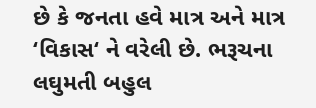છે કે જનતા હવે માત્ર અને માત્ર ‘વિકાસ‘ ને વરેલી છે. ભરૂચના લઘુમતી બહુલ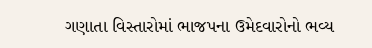ગણાતા વિસ્તારોમાં ભાજપના ઉમેદવારોનો ભવ્ય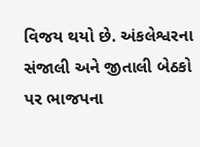વિજય થયો છે. અંકલેશ્વરના સંજાલી અને જીતાલી બેઠકો પર ભાજપના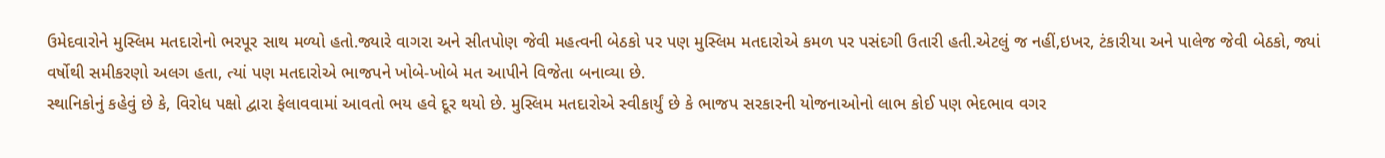ઉમેદવારોને મુસ્લિમ મતદારોનો ભરપૂર સાથ મળ્યો હતો.જ્યારે વાગરા અને સીતપોણ જેવી મહત્વની બેઠકો પર પણ મુસ્લિમ મતદારોએ કમળ પર પસંદગી ઉતારી હતી.એટલું જ નહીં,ઇખર, ટંકારીયા અને પાલેજ જેવી બેઠકો, જ્યાં વર્ષોથી સમીકરણો અલગ હતા, ત્યાં પણ મતદારોએ ભાજપને ખોબે-ખોબે મત આપીને વિજેતા બનાવ્યા છે.
સ્થાનિકોનું કહેવું છે કે, વિરોધ પક્ષો દ્વારા ફેલાવવામાં આવતો ભય હવે દૂર થયો છે. મુસ્લિમ મતદારોએ સ્વીકાર્યું છે કે ભાજપ સરકારની યોજનાઓનો લાભ કોઈ પણ ભેદભાવ વગર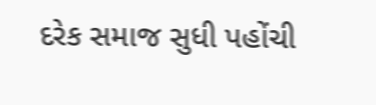દરેક સમાજ સુધી પહોંચી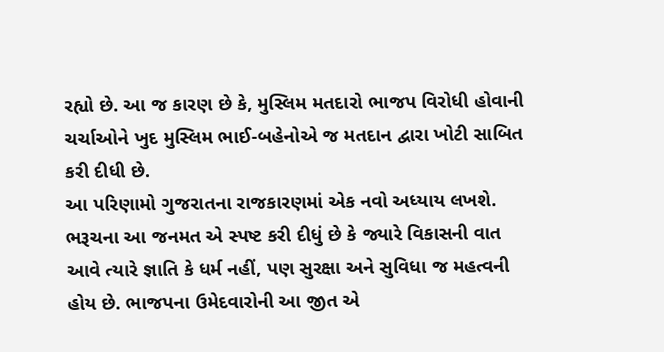રહ્યો છે. આ જ કારણ છે કે, મુસ્લિમ મતદારો ભાજપ વિરોધી હોવાની ચર્ચાઓને ખુદ મુસ્લિમ ભાઈ-બહેનોએ જ મતદાન દ્વારા ખોટી સાબિત કરી દીધી છે.
આ પરિણામો ગુજરાતના રાજકારણમાં એક નવો અધ્યાય લખશે. ભરૂચના આ જનમત એ સ્પષ્ટ કરી દીધું છે કે જ્યારે વિકાસની વાત આવે ત્યારે જ્ઞાતિ કે ધર્મ નહીં, પણ સુરક્ષા અને સુવિધા જ મહત્વની હોય છે. ભાજપના ઉમેદવારોની આ જીત એ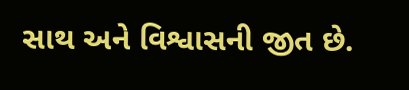સાથ અને વિશ્વાસની જીત છે.